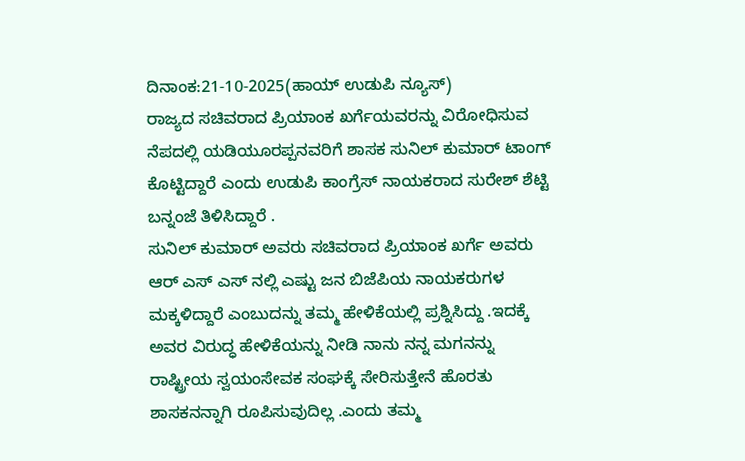ದಿನಾಂಕ:21-10-2025(ಹಾಯ್ ಉಡುಪಿ ನ್ಯೂಸ್)
ರಾಜ್ಯದ ಸಚಿವರಾದ ಪ್ರಿಯಾಂಕ ಖರ್ಗೆಯವರನ್ನು ವಿರೋಧಿಸುವ ನೆಪದಲ್ಲಿ ಯಡಿಯೂರಪ್ಪನವರಿಗೆ ಶಾಸಕ ಸುನಿಲ್ ಕುಮಾರ್ ಟಾಂಗ್ ಕೊಟ್ಟಿದ್ದಾರೆ ಎಂದು ಉಡುಪಿ ಕಾಂಗ್ರೆಸ್ ನಾಯಕರಾದ ಸುರೇಶ್ ಶೆಟ್ಟಿ ಬನ್ನಂಜೆ ತಿಳಿಸಿದ್ದಾರೆ .
ಸುನಿಲ್ ಕುಮಾರ್ ಅವರು ಸಚಿವರಾದ ಪ್ರಿಯಾಂಕ ಖರ್ಗೆ ಅವರು ಆರ್ ಎಸ್ ಎಸ್ ನಲ್ಲಿ ಎಷ್ಟು ಜನ ಬಿಜೆಪಿಯ ನಾಯಕರುಗಳ ಮಕ್ಕಳಿದ್ದಾರೆ ಎಂಬುದನ್ನು ತಮ್ಮ ಹೇಳಿಕೆಯಲ್ಲಿ ಪ್ರಶ್ನಿಸಿದ್ದು .ಇದಕ್ಕೆ ಅವರ ವಿರುದ್ಧ ಹೇಳಿಕೆಯನ್ನು ನೀಡಿ ನಾನು ನನ್ನ ಮಗನನ್ನು ರಾಷ್ಟ್ರೀಯ ಸ್ವಯಂಸೇವಕ ಸಂಘಕ್ಕೆ ಸೇರಿಸುತ್ತೇನೆ ಹೊರತು ಶಾಸಕನನ್ನಾಗಿ ರೂಪಿಸುವುದಿಲ್ಲ .ಎಂದು ತಮ್ಮ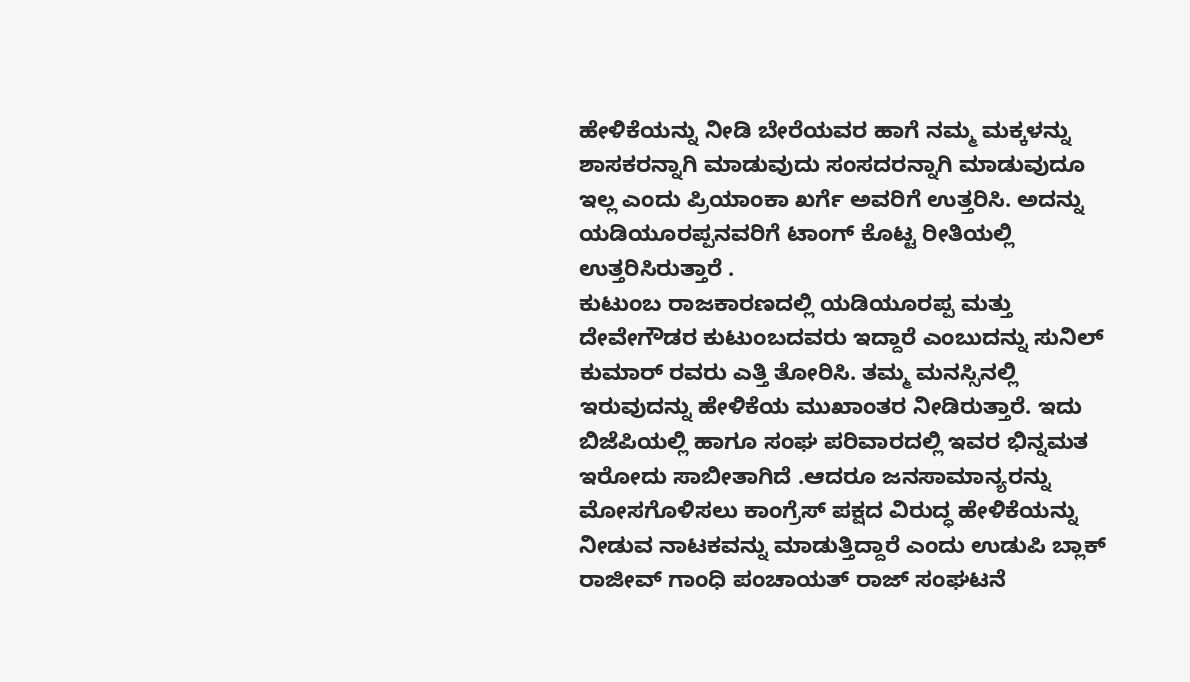ಹೇಳಿಕೆಯನ್ನು ನೀಡಿ ಬೇರೆಯವರ ಹಾಗೆ ನಮ್ಮ ಮಕ್ಕಳನ್ನು ಶಾಸಕರನ್ನಾಗಿ ಮಾಡುವುದು ಸಂಸದರನ್ನಾಗಿ ಮಾಡುವುದೂ ಇಲ್ಲ ಎಂದು ಪ್ರಿಯಾಂಕಾ ಖರ್ಗೆ ಅವರಿಗೆ ಉತ್ತರಿಸಿ. ಅದನ್ನು ಯಡಿಯೂರಪ್ಪನವರಿಗೆ ಟಾಂಗ್ ಕೊಟ್ಟ ರೀತಿಯಲ್ಲಿ ಉತ್ತರಿಸಿರುತ್ತಾರೆ .
ಕುಟುಂಬ ರಾಜಕಾರಣದಲ್ಲಿ ಯಡಿಯೂರಪ್ಪ ಮತ್ತು ದೇವೇಗೌಡರ ಕುಟುಂಬದವರು ಇದ್ದಾರೆ ಎಂಬುದನ್ನು ಸುನಿಲ್ ಕುಮಾರ್ ರವರು ಎತ್ತಿ ತೋರಿಸಿ. ತಮ್ಮ ಮನಸ್ಸಿನಲ್ಲಿ ಇರುವುದನ್ನು ಹೇಳಿಕೆಯ ಮುಖಾಂತರ ನೀಡಿರುತ್ತಾರೆ. ಇದು ಬಿಜೆಪಿಯಲ್ಲಿ ಹಾಗೂ ಸಂಘ ಪರಿವಾರದಲ್ಲಿ ಇವರ ಭಿನ್ನಮತ ಇರೋದು ಸಾಬೀತಾಗಿದೆ .ಆದರೂ ಜನಸಾಮಾನ್ಯರನ್ನು ಮೋಸಗೊಳಿಸಲು ಕಾಂಗ್ರೆಸ್ ಪಕ್ಷದ ವಿರುದ್ಧ ಹೇಳಿಕೆಯನ್ನು ನೀಡುವ ನಾಟಕವನ್ನು ಮಾಡುತ್ತಿದ್ದಾರೆ ಎಂದು ಉಡುಪಿ ಬ್ಲಾಕ್ ರಾಜೀವ್ ಗಾಂಧಿ ಪಂಚಾಯತ್ ರಾಜ್ ಸಂಘಟನೆ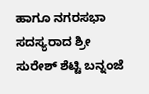ಹಾಗೂ ನಗರಸಭಾ ಸದಸ್ಯರಾದ ಶ್ರೀ ಸುರೇಶ್ ಶೆಟ್ಟಿ ಬನ್ನಂಜೆ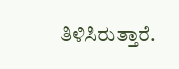ತಿಳಿಸಿರುತ್ತಾರೆ.